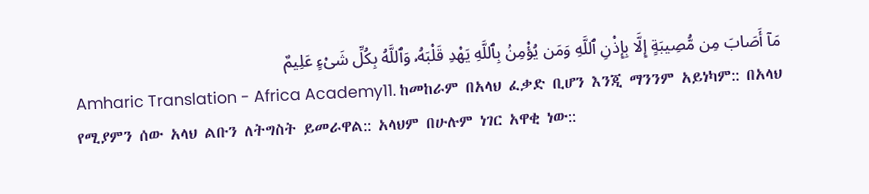مَآ أَصَابَ مِن مُّصِيبَةٍ إِلَّا بِإِذْنِ ٱللَّهِ وَمَن يُؤْمِنۢ بِٱللَّهِ يَهْدِ قَلْبَهُۥ وَٱللَّهُ بِكُلِّ شَىْءٍ عَلِيمٌ
Amharic Translation - Africa Academy11. ከመከራም በአላህ ፈቃድ ቢሆን እንጂ ማንንም አይነካም:: በአላህ የሚያምን ሰው አላህ ልቡን ለትግስት ይመራዋል:: አላህም በሁሉም ነገር አዋቂ ነው::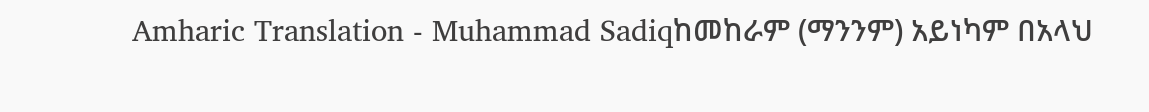Amharic Translation - Muhammad Sadiqከመከራም (ማንንም) አይነካም በአላህ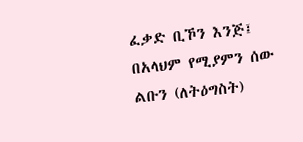ፈቃድ ቢኾን እንጅ፤ በአላህም የሚያምን ሰው ልቡን (ለትዕግስት)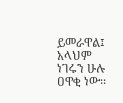ይመራዋል፤ አላህም ነገሩን ሁሉ ዐዋቂ ነው፡፡